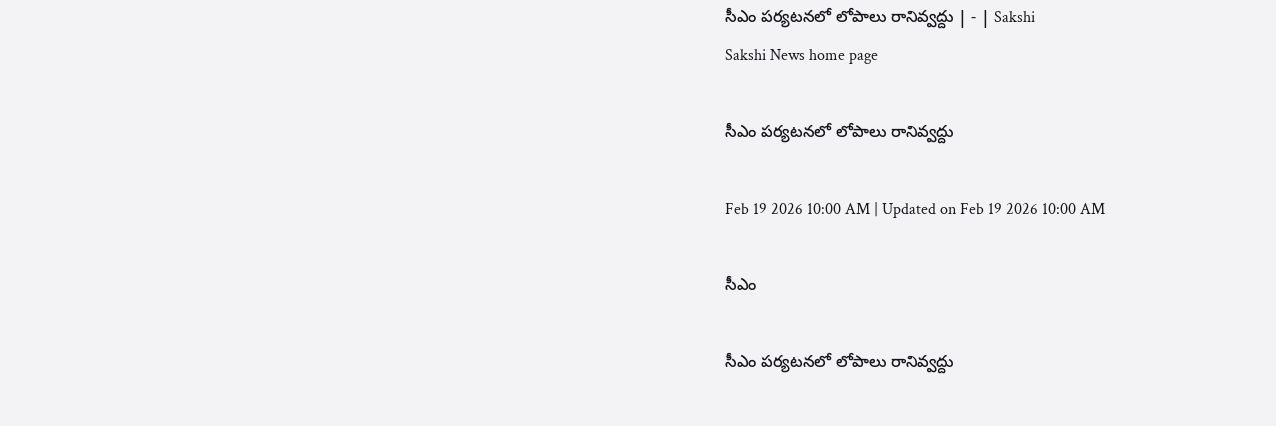సీఎం పర్యటనలో లోపాలు రానివ్వద్దు | - | Sakshi
Sakshi News home page

సీఎం పర్యటనలో లోపాలు రానివ్వద్దు

Feb 19 2026 10:00 AM | Updated on Feb 19 2026 10:00 AM

సీఎం

సీఎం పర్యటనలో లోపాలు రానివ్వద్దు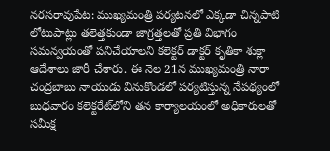నరసరావుపేట: ముఖ్యమంత్రి పర్యటనలో ఎక్కడా చిన్నపాటి లోటుపాట్లు తలెత్తకుండా జాగ్రత్తలతో ప్రతి విభాగం సమన్వయంతో పనిచేయాలని కలెక్టర్‌ డాక్టర్‌ కృతికా శుక్లా ఆదేశాలు జారీ చేశారు. ఈ నెల 21న ముఖ్యమంత్రి నారా చంద్రబాబు నాయుడు వినుకొండలో పర్యటిస్తున్న నేపథ్యంలో బుధవారం కలెక్టరేట్‌లోని తన కార్యాలయంలో అధికారులతో సమీక్ష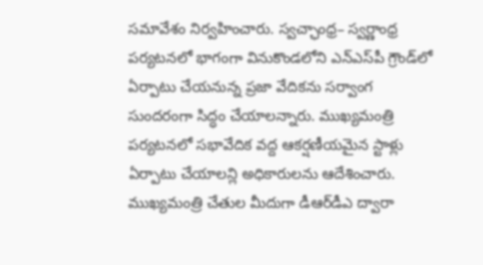సమావేశం నిర్వహించారు. స్వచ్ఛాంధ్ర– స్వర్ణాంధ్ర పర్యటనలో భాగంగా వినుకొండలోని ఎన్‌ఎస్‌పీ గ్రౌండ్‌లో ఏర్పాటు చేయనున్న ప్రజా వేదికను సర్వాంగ సుందరంగా సిద్ధం చేయాలన్నారు. ముఖ్యమంత్రి పర్యటనలో సభావేదిక వద్ద ఆకర్షణీయమైన స్టాళ్లు ఏర్పాటు చేయాలన్లి అధికారులను ఆదేశించారు. ముఖ్యమంత్రి చేతుల మీదుగా డీఆర్‌డీఎ ద్వారా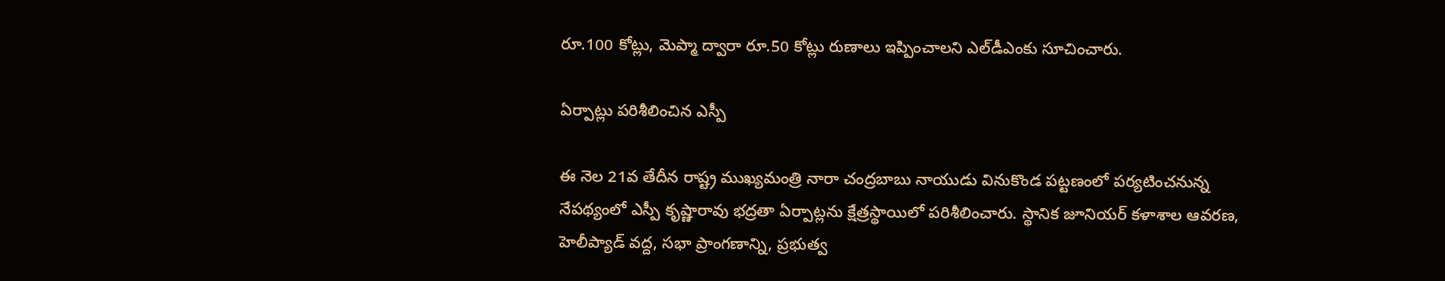రూ.100 కోట్లు, మెప్మా ద్వారా రూ.50 కోట్లు రుణాలు ఇప్పించాలని ఎల్‌డీఎంకు సూచించారు.

ఏర్పాట్లు పరిశీలించిన ఎస్పీ

ఈ నెల 21వ తేదీన రాష్ట్ర ముఖ్యమంత్రి నారా చంద్రబాబు నాయుడు వినుకొండ పట్టణంలో పర్యటించనున్న నేపథ్యంలో ఎస్పీ కృష్ణారావు భద్రతా ఏర్పాట్లను క్షేత్రస్థాయిలో పరిశీలించారు. స్థానిక జూనియర్‌ కళాశాల ఆవరణ, హెలీప్యాడ్‌ వద్ద, సభా ప్రాంగణాన్ని, ప్రభుత్వ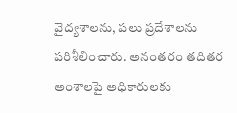వైద్యశాలను, పలు ప్రదేశాలను పరిశీలించారు. అనంతరం తదితర అంశాలపై అధికారులకు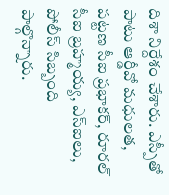దిశా నిర్దేశం చేశారు. ఎస్పీతో పాటు ఆర్డీవో మధులత, పట్టణ సీఐ ప్రభాకర్‌, రూరల్‌ సీఐ బ్రహ్మయ్య, ఎస్‌ఐలు, పోలీస్‌ సిబ్బంది పాల్గొన్నారు.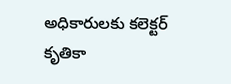అధికారులకు కలెక్టర్‌ కృతికా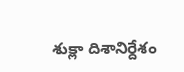శుక్లా దిశానిర్దేశం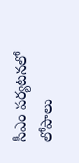సీఎం పర్యటనలో లోపాలు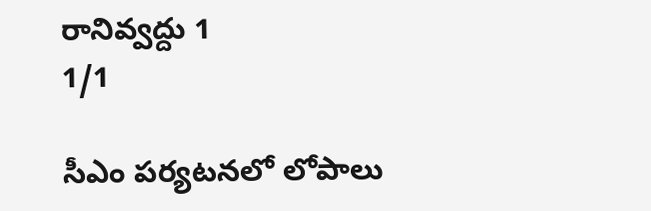రానివ్వద్దు 1
1/1

సీఎం పర్యటనలో లోపాలు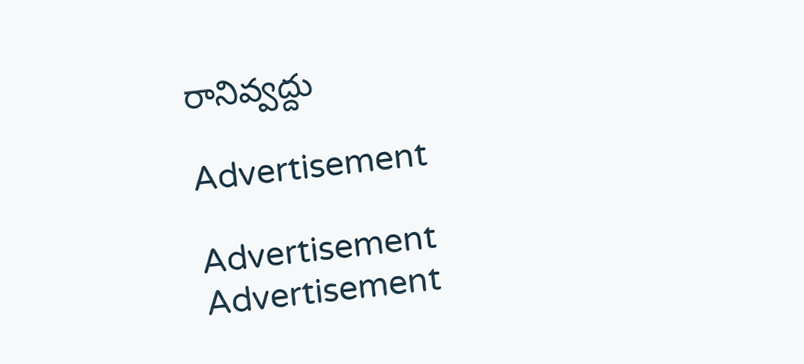రానివ్వద్దు

Advertisement

Advertisement
Advertisement